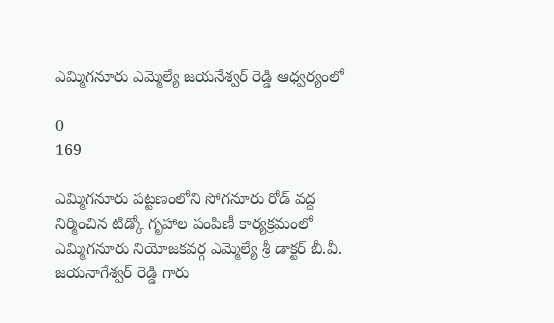ఎమ్మిగనూరు ఎమ్మెల్యే జయనేశ్వర్ రెడ్డి ఆధ్వర్యంలో

0
169

ఎమ్మిగనూరు పట్టణంలోని సోగనూరు రోడ్ వద్ద నిర్మించిన టిడ్కో గృహాల పంపిణీ కార్యక్రమంలో ఎమ్మిగనూరు నియోజకవర్గ ఎమ్మెల్యే శ్రీ డాక్టర్ బీ.వీ. జయనాగేశ్వర్ రెడ్డి గారు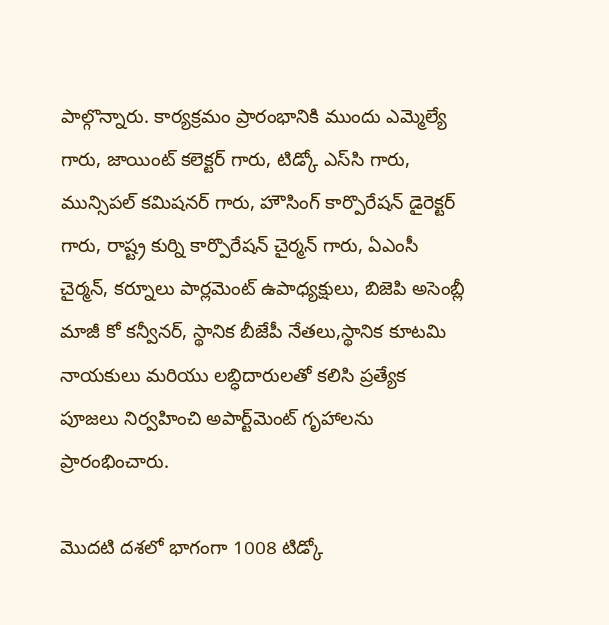పాల్గొన్నారు. కార్యక్రమం ప్రారంభానికి ముందు ఎమ్మెల్యే గారు, జాయింట్ కలెక్టర్ గారు, టిడ్కో ఎస్‌సి గారు, మున్సిపల్ కమిషనర్ గారు, హౌసింగ్ కార్పొరేషన్ డైరెక్టర్ గారు, రాష్ట్ర కుర్ని కార్పొరేషన్ చైర్మన్ గారు, ఏఎంసీ చైర్మన్, కర్నూలు పార్లమెంట్ ఉపాధ్యక్షులు, బిజెపి అసెంబ్లీ మాజీ కో కన్వీనర్, స్థానిక బీజేపీ నేతలు,స్థానిక కూటమి నాయకులు మరియు లబ్ధిదారులతో కలిసి ప్రత్యేక పూజలు నిర్వహించి అపార్ట్‌మెంట్ గృహాలను ప్రారంభించారు.

మొదటి దశలో భాగంగా 1008 టిడ్కో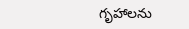గృహాలను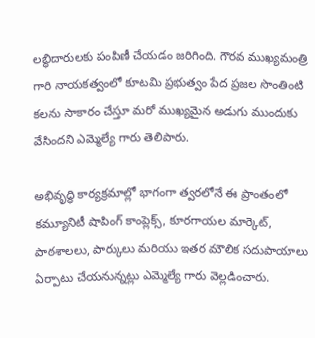లబ్ధిదారులకు పంపిణీ చేయడం జరిగింది. గౌరవ ముఖ్యమంత్రి గారి నాయకత్వంలో కూటమి ప్రభుత్వం పేద ప్రజల సొంతింటి కలను సాకారం చేస్తూ మరో ముఖ్యమైన అడుగు ముందుకు వేసిందని ఎమ్మెల్యే గారు తెలిపారు.

అభివృద్ధి కార్యక్రమాల్లో భాగంగా త్వరలోనే ఈ ప్రాంతంలో కమ్యూనిటీ షాపింగ్ కాంప్లెక్స్, కూరగాయల మార్కెట్, పాఠశాలలు, పార్కులు మరియు ఇతర మౌలిక సదుపాయాలు ఏర్పాటు చేయనున్నట్లు ఎమ్మెల్యే గారు వెల్లడించారు.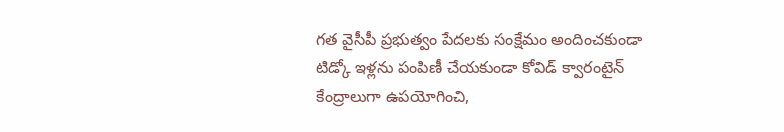గత వైసీపీ ప్రభుత్వం పేదలకు సంక్షేమం అందించకుండా టిడ్కో ఇళ్లను పంపిణీ చేయకుండా కోవిడ్ క్వారంటైన్ కేంద్రాలుగా ఉపయోగించి,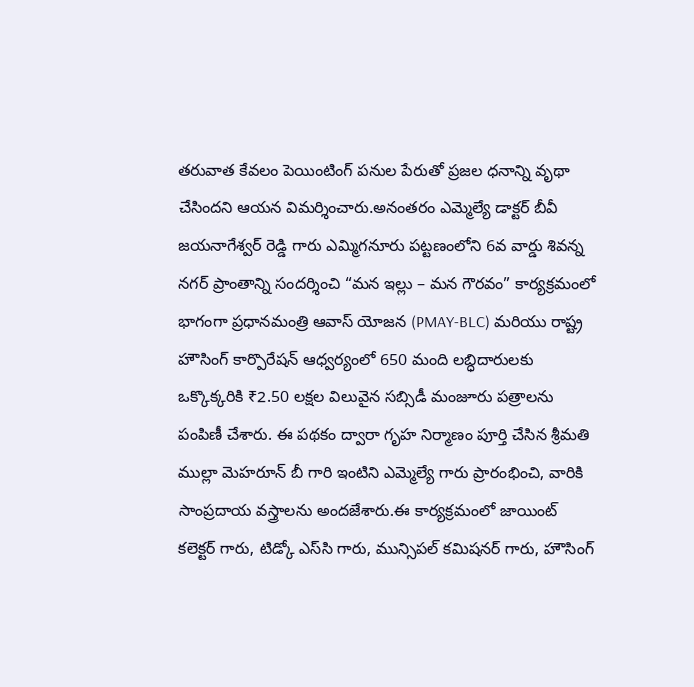తరువాత కేవలం పెయింటింగ్ పనుల పేరుతో ప్రజల ధనాన్ని వృథా చేసిందని ఆయన విమర్శించారు.అనంతరం ఎమ్మెల్యే డాక్టర్ బీవీ జయనాగేశ్వర్ రెడ్డి గారు ఎమ్మిగనూరు పట్టణంలోని 6వ వార్డు శివన్న నగర్ ప్రాంతాన్ని సందర్శించి “మన ఇల్లు – మన గౌరవం” కార్యక్రమంలో భాగంగా ప్రధానమంత్రి ఆవాస్ యోజన (PMAY-BLC) మరియు రాష్ట్ర హౌసింగ్ కార్పొరేషన్ ఆధ్వర్యంలో 650 మంది లబ్ధిదారులకు ఒక్కొక్కరికి ₹2.50 లక్షల విలువైన సబ్సిడీ మంజూరు పత్రాలను పంపిణీ చేశారు. ఈ పథకం ద్వారా గృహ నిర్మాణం పూర్తి చేసిన శ్రీమతి ముల్లా మెహరూన్ బీ గారి ఇంటిని ఎమ్మెల్యే గారు ప్రారంభించి, వారికి సాంప్రదాయ వస్త్రాలను అందజేశారు.ఈ కార్యక్రమంలో జాయింట్ కలెక్టర్ గారు, టిడ్కో ఎస్‌సి గారు, మున్సిపల్ కమిషనర్ గారు, హౌసింగ్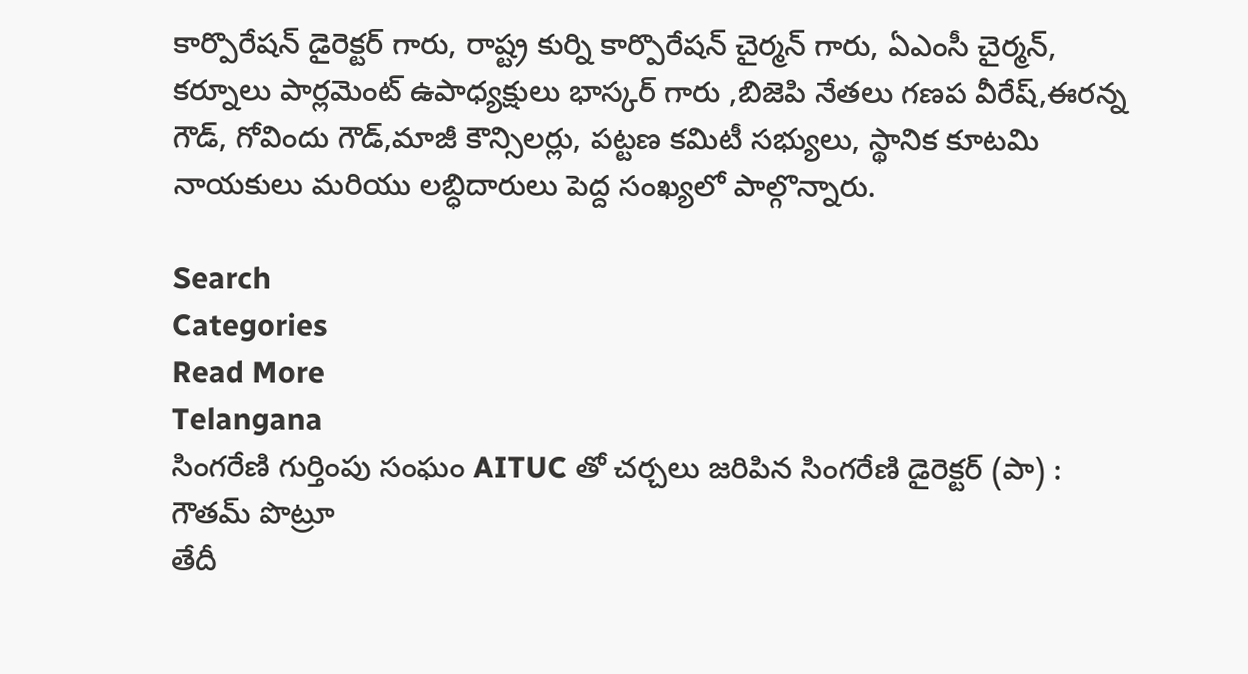కార్పొరేషన్ డైరెక్టర్ గారు, రాష్ట్ర కుర్ని కార్పొరేషన్ చైర్మన్ గారు, ఏఎంసీ చైర్మన్, కర్నూలు పార్లమెంట్ ఉపాధ్యక్షులు భాస్కర్ గారు ,బిజెపి నేతలు గణప వీరేష్,ఈరన్న గౌడ్, గోవిందు గౌడ్,మాజీ కౌన్సిలర్లు, పట్టణ కమిటీ సభ్యులు, స్థానిక కూటమి నాయకులు మరియు లబ్ధిదారులు పెద్ద సంఖ్యలో పాల్గొన్నారు.

Search
Categories
Read More
Telangana
సింగరేణి గుర్తింపు సంఘం AITUC తో చర్చలు జరిపిన సింగరేణి డైరెక్టర్ (పా) : గౌతమ్ పొట్రూ
తేదీ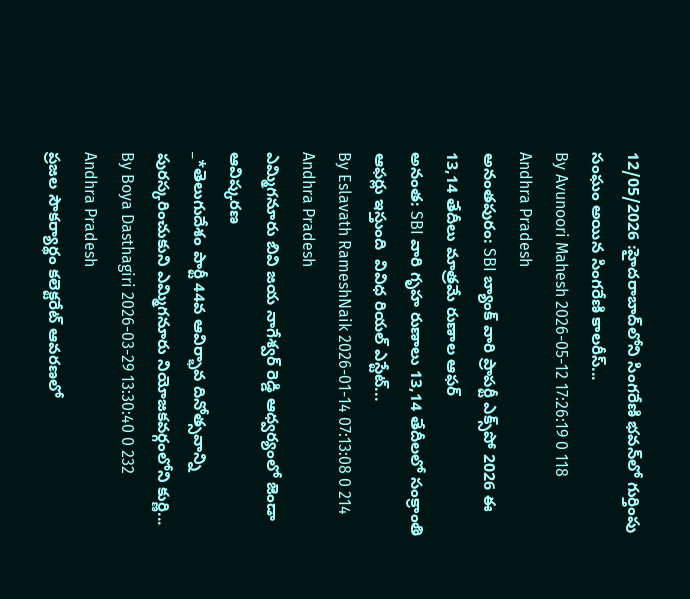12/05/2026 :హైదరాబాద్‌లోని సింగరేణి భవన్‌లో గుర్తింపు సంఘం అయిన సింగరేణి కాలరీస్...
By Avunoori Mahesh 2026-05-12 17:26:19 0 118
Andhra Pradesh
అనంతపురం: SBI బ్యాంక్ వారి ప్రాపర్టీ ఎక్స్‌పో 2026 ఈ 13,14 తేదీలు మాత్రమే రుణాల ఆఫర్
అనంత: SBI వారి గృహ రుణాలు 13,14 తేదీలలో సంక్రాంతి ఆఫర్లు ఇస్తుంది  వివిధ రియల్ ఎస్టేట్...
By Eslavath RameshNaik 2026-01-14 07:13:08 0 214
Andhra Pradesh
ఎమ్మిగనూరు బివి జయ నాగేశ్వర్ రెడ్డి ఆధ్వర్యంలో జెండా ఆవిష్కరణ
_*తెలుగుదేశం పార్టీ 44వ ఆవిర్భావ దినోత్సవాన్ని పురస్కరించుకుని ఎమ్మిగనూరు నియోజకవర్గంలోని కుర్ణి...
By Boya Dasthagiri 2026-03-29 13:30:40 0 232
Andhra Pradesh
ప్రజల సౌకర్యార్థం కలెక్టరేట్ ఆవరణలో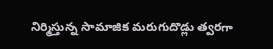నిర్మిస్తున్న సామాజిక మరుగుదొడ్లు త్వరగా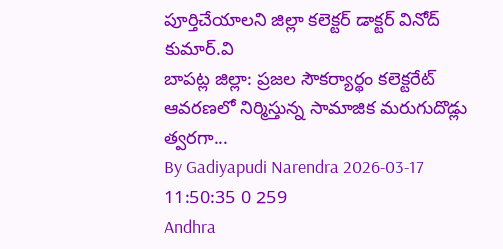పూర్తిచేయాలని జిల్లా కలెక్టర్ డాక్టర్ వినోద్ కుమార్.వి
బాపట్ల జిల్లా: ప్రజల సౌకర్యార్థం కలెక్టరేట్ ఆవరణలో నిర్మిస్తున్న సామాజిక మరుగుదొడ్లు త్వరగా...
By Gadiyapudi Narendra 2026-03-17 11:50:35 0 259
Andhra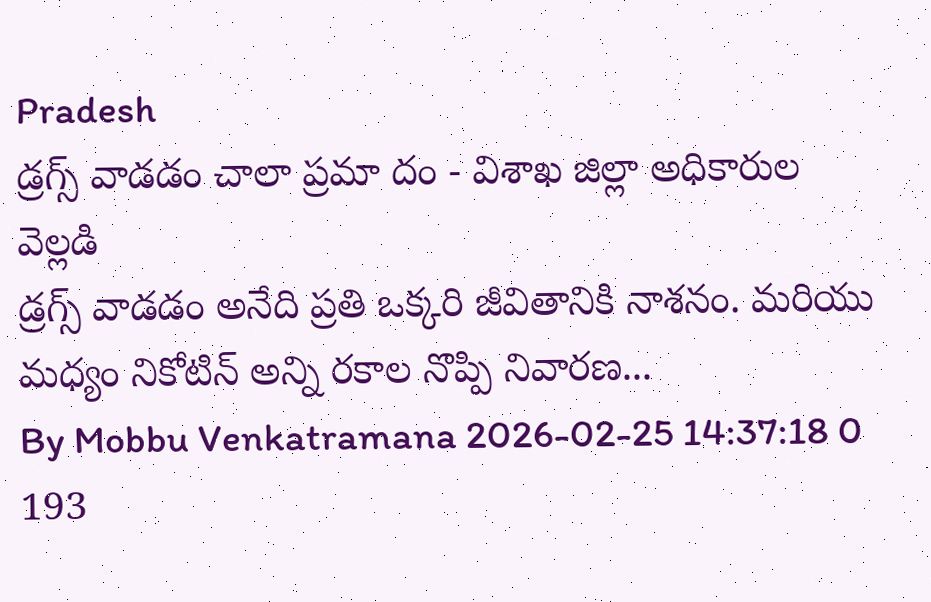Pradesh
డ్రగ్స్ వాడడం చాలా ప్రమా దం - విశాఖ జిల్లా అధికారుల వెల్లడి
డ్రగ్స్ వాడడం అనేది ప్రతి ఒక్కరి జీవితానికి నాశనం. మరియు మధ్యం నికోటిన్ అన్ని రకాల నొప్పి నివారణ...
By Mobbu Venkatramana 2026-02-25 14:37:18 0 193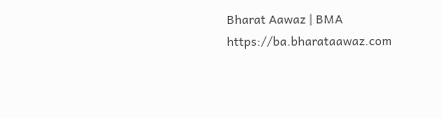Bharat Aawaz | BMA https://ba.bharataawaz.com